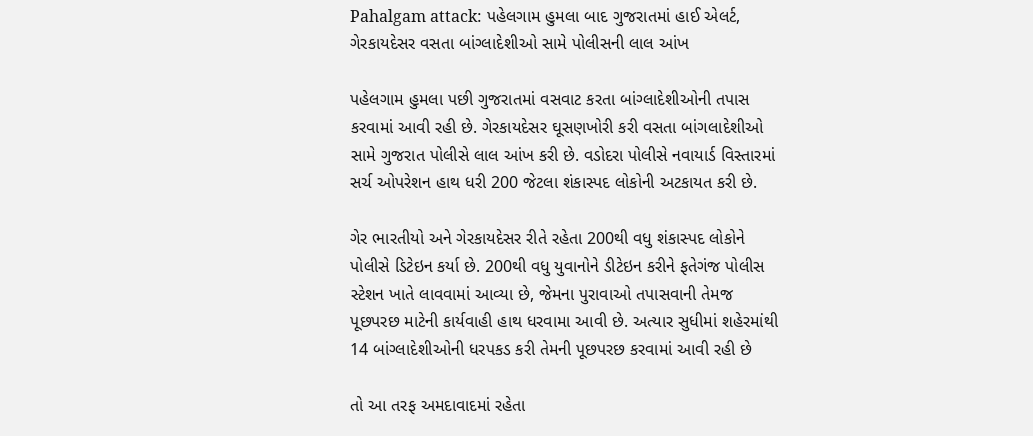Pahalgam attack: પહેલગામ હુમલા બાદ ગુજરાતમાં હાઈ એલર્ટ, ગેરકાયદેસર વસતા બાંગ્લાદેશીઓ સામે પોલીસની લાલ આંખ

પહેલગામ હુમલા પછી ગુજરાતમાં વસવાટ કરતા બાંગ્લાદેશીઓની તપાસ કરવામાં આવી રહી છે. ગેરકાયદેસર ઘૂસણખોરી કરી વસતા બાંગલાદેશીઓ સામે ગુજરાત પોલીસે લાલ આંખ કરી છે. વડોદરા પોલીસે નવાયાર્ડ વિસ્તારમાં સર્ચ ઓપરેશન હાથ ધરી 200 જેટલા શંકાસ્પદ લોકોની અટકાયત કરી છે.

ગેર ભારતીયો અને ગેરકાયદેસર રીતે રહેતા 200થી વધુ શંકાસ્પદ લોકોને પોલીસે ડિટેઇન કર્યા છે. 200થી વધુ યુવાનોને ડીટેઇન કરીને ફતેગંજ પોલીસ સ્ટેશન ખાતે લાવવામાં આવ્યા છે, જેમના પુરાવાઓ તપાસવાની તેમજ પૂછપરછ માટેની કાર્યવાહી હાથ ધરવામા આવી છે. અત્યાર સુધીમાં શહેરમાંથી 14 બાંગ્લાદેશીઓની ધરપકડ કરી તેમની પૂછપરછ કરવામાં આવી રહી છે

તો આ તરફ અમદાવાદમાં રહેતા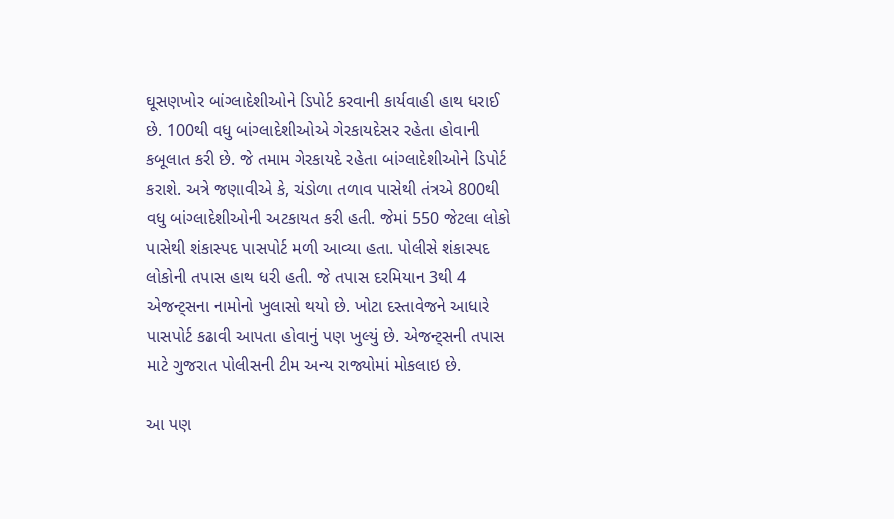ઘૂસણખોર બાંગ્લાદેશીઓને ડિપોર્ટ કરવાની કાર્યવાહી હાથ ધરાઈ છે. 100થી વધુ બાંગ્લાદેશીઓએ ગેરકાયદેસર રહેતા હોવાની કબૂલાત કરી છે. જે તમામ ગેરકાયદે રહેતા બાંગ્લાદેશીઓને ડિપોર્ટ કરાશે. અત્રે જણાવીએ કે, ચંડોળા તળાવ પાસેથી તંત્રએ 800થી વધુ બાંગ્લાદેશીઓની અટકાયત કરી હતી. જેમાં 550 જેટલા લોકો પાસેથી શંકાસ્પદ પાસપોર્ટ મળી આવ્યા હતા. પોલીસે શંકાસ્પદ લોકોની તપાસ હાથ ધરી હતી. જે તપાસ દરમિયાન 3થી 4 એજન્ટ્સના નામોનો ખુલાસો થયો છે. ખોટા દસ્તાવેજને આધારે પાસપોર્ટ કઢાવી આપતા હોવાનું પણ ખુલ્યું છે. એજન્ટ્સની તપાસ માટે ગુજરાત પોલીસની ટીમ અન્ય રાજ્યોમાં મોકલાઇ છે.

આ પણ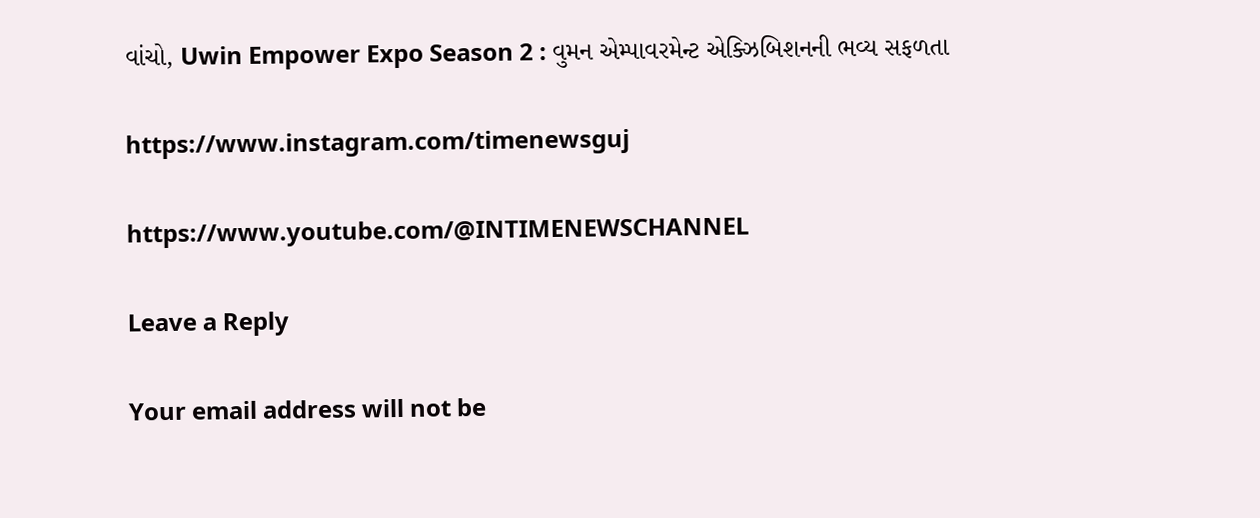વાંચો, Uwin Empower Expo Season 2 : વુમન એમ્પાવરમેન્ટ એક્ઝિબિશનની ભવ્ય સફળતા

https://www.instagram.com/timenewsguj

https://www.youtube.com/@INTIMENEWSCHANNEL

Leave a Reply

Your email address will not be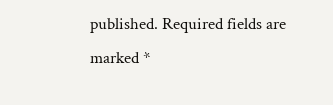published. Required fields are marked *